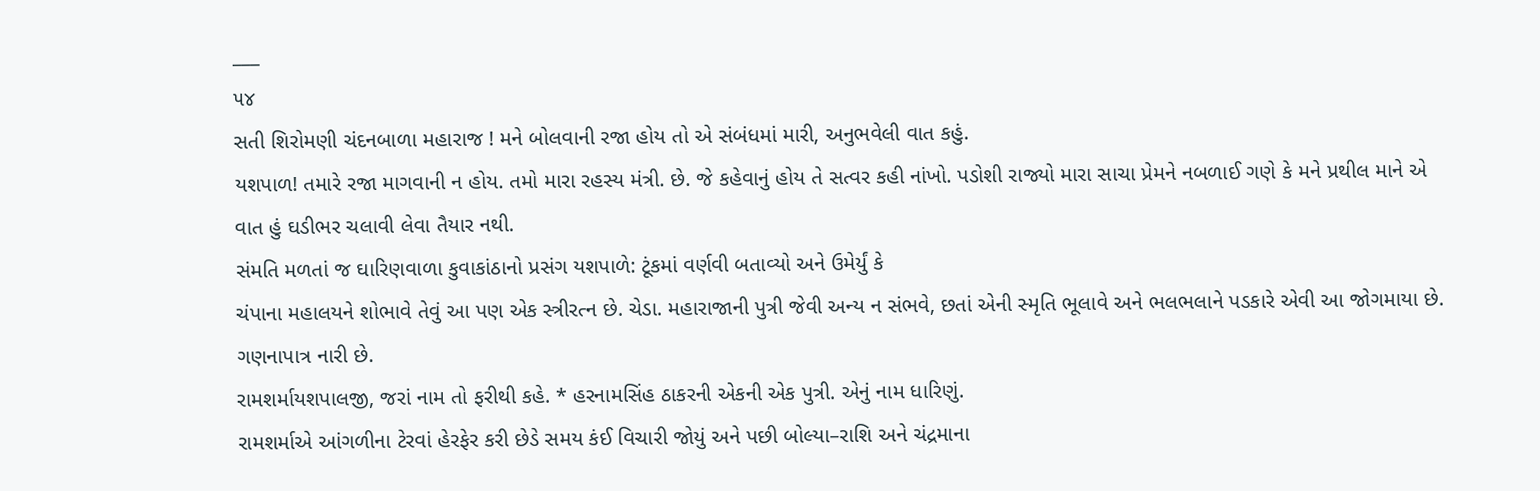___
૫૪
સતી શિરોમણી ચંદનબાળા મહારાજ ! મને બોલવાની રજા હોય તો એ સંબંધમાં મારી, અનુભવેલી વાત કહું.
યશપાળ! તમારે રજા માગવાની ન હોય. તમો મારા રહસ્ય મંત્રી. છે. જે કહેવાનું હોય તે સત્વર કહી નાંખો. પડોશી રાજ્યો મારા સાચા પ્રેમને નબળાઈ ગણે કે મને પ્રથીલ માને એ વાત હું ઘડીભર ચલાવી લેવા તૈયાર નથી.
સંમતિ મળતાં જ ઘારિણવાળા કુવાકાંઠાનો પ્રસંગ યશપાળે: ટૂંકમાં વર્ણવી બતાવ્યો અને ઉમેર્યું કે
ચંપાના મહાલયને શોભાવે તેવું આ પણ એક સ્ત્રીરત્ન છે. ચેડા. મહારાજાની પુત્રી જેવી અન્ય ન સંભવે, છતાં એની સ્મૃતિ ભૂલાવે અને ભલભલાને પડકારે એવી આ જોગમાયા છે. ગણનાપાત્ર નારી છે.
રામશર્માયશપાલજી, જરાં નામ તો ફરીથી કહે. * હરનામસિંહ ઠાકરની એકની એક પુત્રી. એનું નામ ધારિણું.
રામશર્માએ આંગળીના ટેરવાં હેરફેર કરી છેડે સમય કંઈ વિચારી જોયું અને પછી બોલ્યા–રાશિ અને ચંદ્રમાના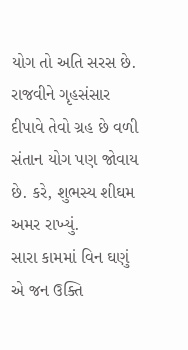યોગ તો અતિ સરસ છે. રાજવીને ગૃહસંસાર દીપાવે તેવો ગ્રહ છે વળી સંતાન યોગ પણ જોવાય છે. કરે, શુભસ્ય શીઘમ અમર રાખ્યું.
સારા કામમાં વિન ઘણું એ જન ઉક્તિ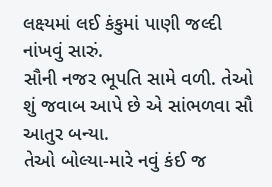લક્ષ્યમાં લઈ કંકુમાં પાણી જલ્દી નાંખવું સારું.
સૌની નજર ભૂપતિ સામે વળી. તેઓ શું જવાબ આપે છે એ સાંભળવા સૌ આતુર બન્યા.
તેઓ બોલ્યા-મારે નવું કંઈ જ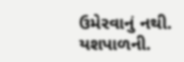ઉમેરવાનું નથી. યશપાળની.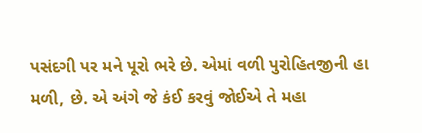પસંદગી પર મને પૂરો ભરે છે. એમાં વળી પુરોહિતજીની હા મળી, છે. એ અંગે જે કંઈ કરવું જોઈએ તે મહા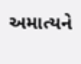અમાત્યને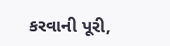કરવાની પૂરી,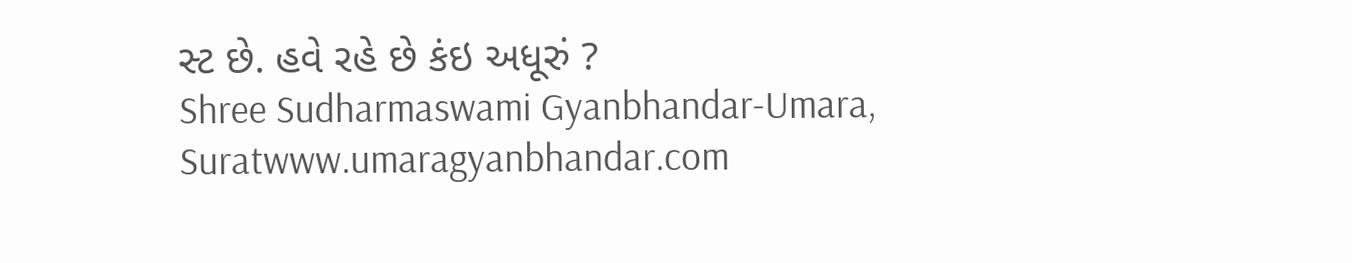સ્ટ છે. હવે રહે છે કંઇ અધૂરું ?
Shree Sudharmaswami Gyanbhandar-Umara, Suratwww.umaragyanbhandar.com